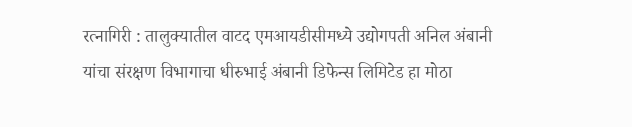रत्नागिरी : तालुक्यातील वाटद एमआयडीसीमध्ये उद्योगपती अनिल अंबानी यांचा संरक्षण विभागाचा धीरुभाई अंबानी डिफेन्स लिमिटेड हा मोठा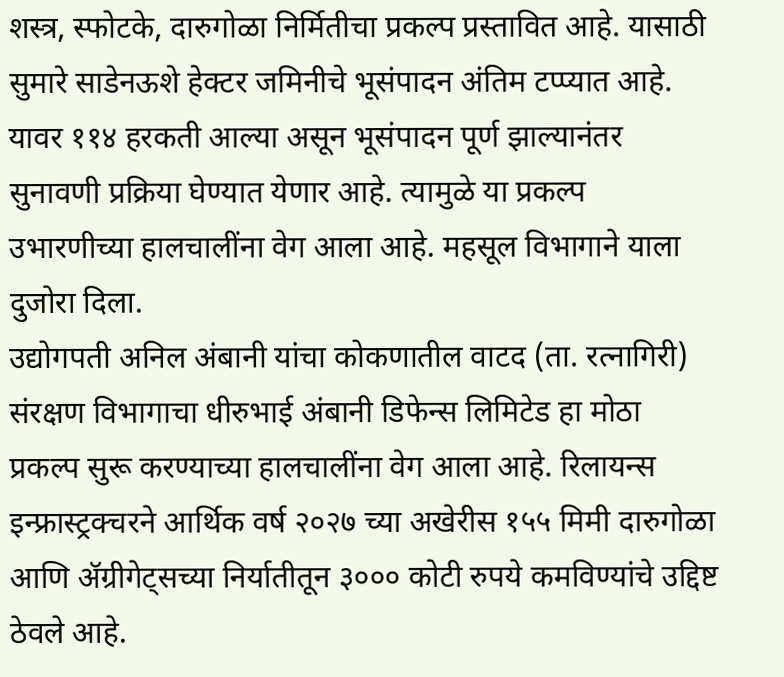शस्त्र, स्फोटके, दारुगोळा निर्मितीचा प्रकल्प प्रस्तावित आहे. यासाठी सुमारे साडेनऊशे हेक्टर जमिनीचे भूसंपादन अंतिम टप्प्यात आहे. यावर ११४ हरकती आल्या असून भूसंपादन पूर्ण झाल्यानंतर सुनावणी प्रक्रिया घेण्यात येणार आहे. त्यामुळे या प्रकल्प उभारणीच्या हालचालींना वेग आला आहे. महसूल विभागाने याला दुजोरा दिला.
उद्योगपती अनिल अंबानी यांचा कोकणातील वाटद (ता. रत्नागिरी) संरक्षण विभागाचा धीरुभाई अंबानी डिफेन्स लिमिटेड हा मोठा प्रकल्प सुरू करण्याच्या हालचालींना वेग आला आहे. रिलायन्स इन्फ्रास्ट्रक्चरने आर्थिक वर्ष २०२७ च्या अखेरीस १५५ मिमी दारुगोळा आणि ॲग्रीगेट्सच्या निर्यातीतून ३००० कोटी रुपये कमविण्यांचे उद्दिष्ट ठेवले आहे.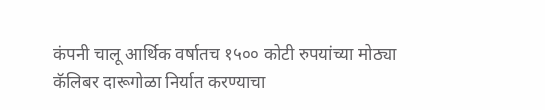कंपनी चालू आर्थिक वर्षातच १५०० कोटी रुपयांच्या मोठ्या कॅलिबर दारूगोळा निर्यात करण्याचा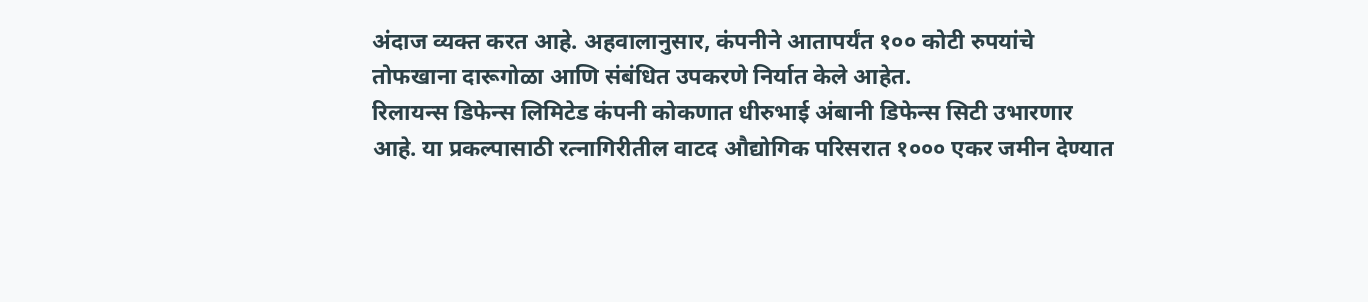अंदाज व्यक्त करत आहे. अहवालानुसार, कंपनीने आतापर्यंत १०० कोटी रुपयांचे तोफखाना दारूगोळा आणि संबंधित उपकरणे निर्यात केले आहेत.
रिलायन्स डिफेन्स लिमिटेड कंपनी कोकणात धीरुभाई अंबानी डिफेन्स सिटी उभारणार आहे. या प्रकल्पासाठी रत्नागिरीतील वाटद औद्योगिक परिसरात १००० एकर जमीन देण्यात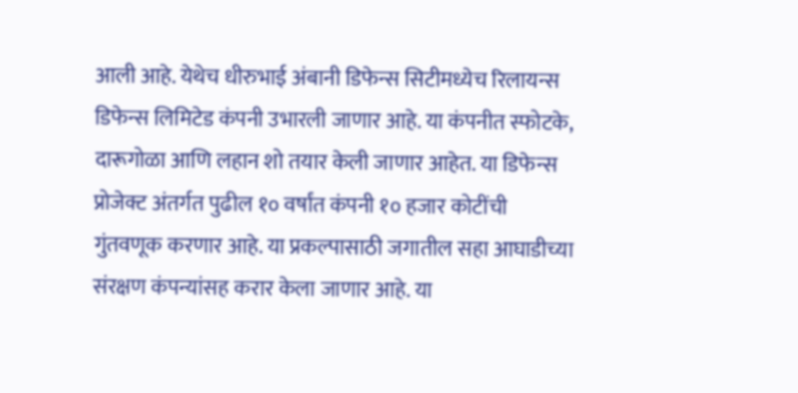आली आहे. येथेच धीरुभाई अंबानी डिफेन्स सिटीमध्येच रिलायन्स डिफेन्स लिमिटेड कंपनी उभारली जाणार आहे. या कंपनीत स्फोटके, दारूगोळा आणि लहान शो तयार केली जाणार आहेत. या डिफेन्स प्रोजेक्ट अंतर्गत पुढील १० वर्षांत कंपनी १० हजार कोटींची गुंतवणूक करणार आहे. या प्रकल्पासाठी जगातील सहा आघाडीच्या संरक्षण कंपन्यांसह करार केला जाणार आहे. या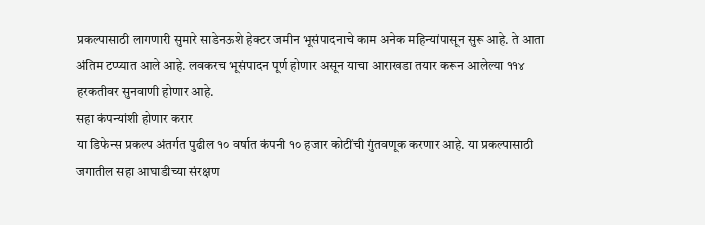प्रकल्पासाठी लागणारी सुमारे साडेनऊशे हेक्टर जमीन भूसंपादनाचे काम अनेक महिन्यांपासून सुरू आहे. ते आता अंतिम टप्प्यात आले आहे. लवकरच भूसंपादन पूर्ण होणार असून याचा आराखडा तयार करून आलेल्या ११४ हरकतीवर सुनवाणी होणार आहे.
सहा कंपन्यांशी होणार करार
या डिफेन्स प्रकल्प अंतर्गत पुढील १० वर्षात कंपनी १० हजार कोटींची गुंतवणूक करणार आहे. या प्रकल्पासाठी जगातील सहा आघाडीच्या संरक्षण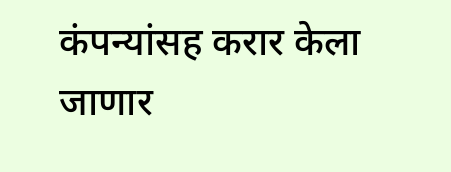कंपन्यांसह करार केला जाणार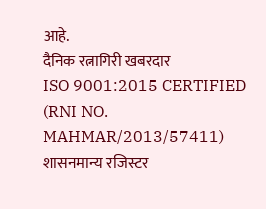आहे.
दैनिक रत्नागिरी खबरदार
ISO 9001:2015 CERTIFIED
(RNI NO. MAHMAR/2013/57411)
शासनमान्य रजिस्टर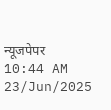न्यूजपेपर
10:44 AM 23/Jun/2025